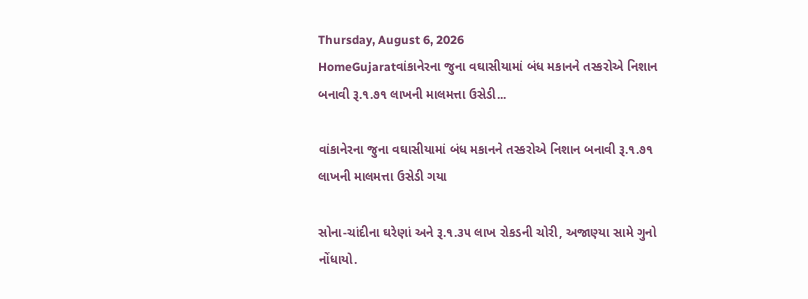Thursday, August 6, 2026
HomeGujaratવાંકાનેરના જુના વઘાસીયામાં બંધ મકાનને તસ્કરોએ નિશાન બનાવી રૂ.૧.૭૧ લાખની માલમત્તા ઉસેડી...

વાંકાનેરના જુના વઘાસીયામાં બંધ મકાનને તસ્કરોએ નિશાન બનાવી રૂ.૧.૭૧ લાખની માલમત્તા ઉસેડી ગયા

સોના-ચાંદીના ઘરેણાં અને રૂ.૧.૩૫ લાખ રોકડની ચોરી, અજાણ્યા સામે ગુનો નોંધાયો.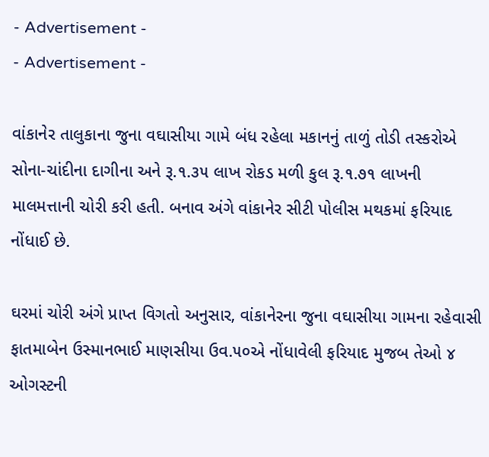- Advertisement -
- Advertisement -

વાંકાનેર તાલુકાના જુના વઘાસીયા ગામે બંધ રહેલા મકાનનું તાળું તોડી તસ્કરોએ સોના-ચાંદીના દાગીના અને રૂ.૧.૩૫ લાખ રોકડ મળી કુલ રૂ.૧.૭૧ લાખની માલમત્તાની ચોરી કરી હતી. બનાવ અંગે વાંકાનેર સીટી પોલીસ મથકમાં ફરિયાદ નોંધાઈ છે.

ઘરમાં ચોરી અંગે પ્રાપ્ત વિગતો અનુસાર, વાંકાનેરના જુના વઘાસીયા ગામના રહેવાસી ફાતમાબેન ઉસ્માનભાઈ માણસીયા ઉવ.૫૦એ નોંધાવેલી ફરિયાદ મુજબ તેઓ ૪ ઓગસ્ટની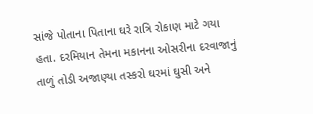સાંજે પોતાના પિતાના ઘરે રાત્રિ રોકાણ માટે ગયા હતા. દરમિયાન તેમના મકાનના ઓસરીના દરવાજાનું તાળું તોડી અજાણ્યા તસ્કરો ઘરમાં ઘુસી અને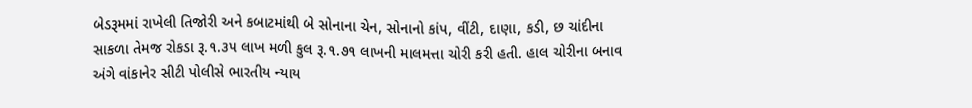બેડરૂમમાં રાખેલી તિજોરી અને કબાટમાંથી બે સોનાના ચેન, સોનાનો કાંપ, વીંટી, દાણા, કડી, છ ચાંદીના સાકળા તેમજ રોકડા રૂ.૧.૩૫ લાખ મળી કુલ રૂ.૧.૭૧ લાખની માલમત્તા ચોરી કરી હતી. હાલ ચોરીના બનાવ અંગે વાંકાનેર સીટી પોલીસે ભારતીય ન્યાય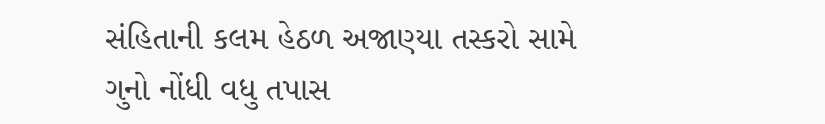સંહિતાની કલમ હેઠળ અજાણ્યા તસ્કરો સામે ગુનો નોંધી વધુ તપાસ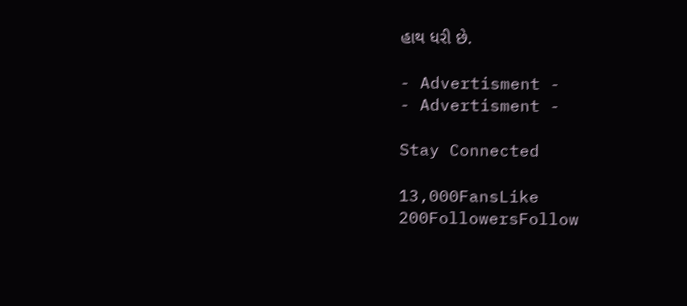હાથ ધરી છે.

- Advertisment -
- Advertisment -

Stay Connected

13,000FansLike
200FollowersFollow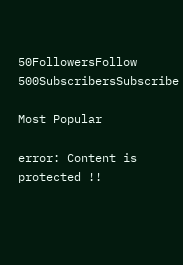50FollowersFollow
500SubscribersSubscribe

Most Popular

error: Content is protected !!